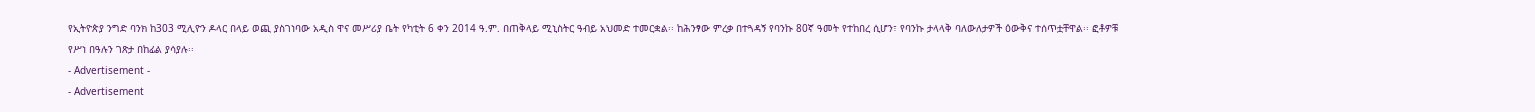የኢትዮጵያ ንግድ ባንክ ከ303 ሚሊዮን ዶላር በላይ ወጪ ያስገነባው አዲስ ዋና መሥሪያ ቤት የካቲት 6 ቀን 2014 ዓ.ም. በጠቅላይ ሚኒስትር ዓብይ አህመድ ተመርቋል፡፡ ከሕንፃው ምረቃ በተጓዳኝ የባንኩ 80ኛ ዓመት የተከበረ ሲሆን፣ የባንኩ ታላላቅ ባለውለታዎች ዕውቅና ተሰጥቷቸዋል፡፡ ፎቶዎቹ የሥነ በዓሉን ገጽታ በከፊል ያሳያሉ፡፡
- Advertisement -
- Advertisement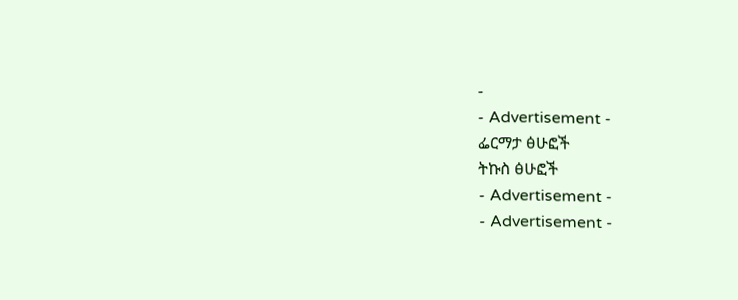-
- Advertisement -
ፌርማታ ፅሁፎች
ትኩስ ፅሁፎች
- Advertisement -
- Advertisement -